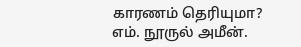காரணம் தெரியுமா?
எம். நூருல் அமீன்.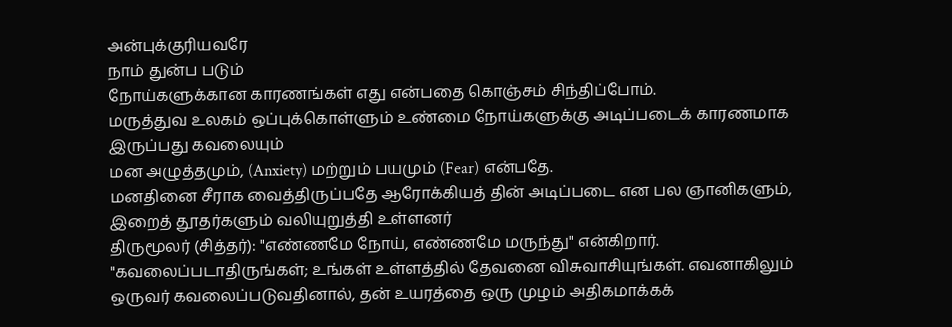அன்புக்குரியவரே
நாம் துன்ப படும்
நோய்களுக்கான காரணங்கள் எது என்பதை கொஞ்சம் சிந்திப்போம்.
மருத்துவ உலகம் ஒப்புக்கொள்ளும் உண்மை நோய்களுக்கு அடிப்படைக் காரணமாக இருப்பது கவலையும்
மன அழுத்தமும், (Anxiety) மற்றும் பயமும் (Fear) என்பதே.
மனதினை சீராக வைத்திருப்பதே ஆரோக்கியத் தின் அடிப்படை என பல ஞானிகளும், இறைத் தூதர்களும் வலியுறுத்தி உள்ளனர்
திருமூலர் (சித்தர்): "எண்ணமே நோய், எண்ணமே மருந்து" என்கிறார்.
"கவலைப்படாதிருங்கள்; உங்கள் உள்ளத்தில் தேவனை விசுவாசியுங்கள். எவனாகிலும் ஒருவர் கவலைப்படுவதினால், தன் உயரத்தை ஒரு முழம் அதிகமாக்கக்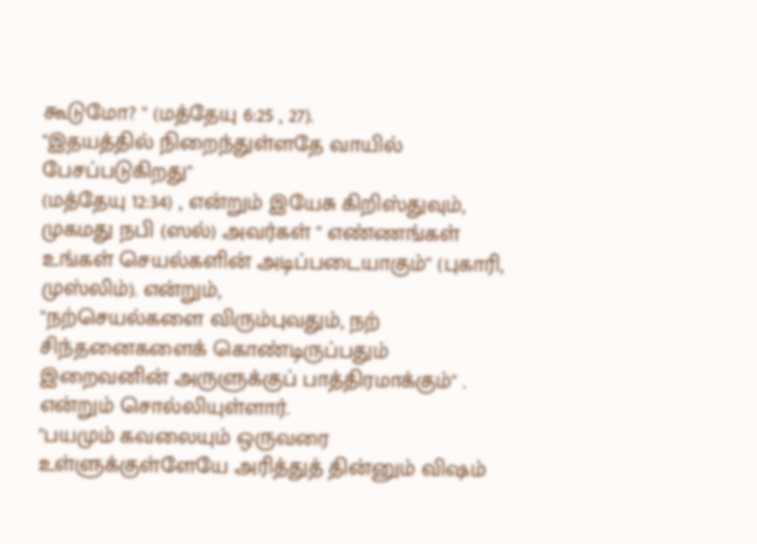கூடுமோ? " (மத்தேயு 6:25 , 27).
"இதயத்தில் நிறைந்துள்ளதே வாயில் பேசப்படுகிறது"
(மத்தேயு 12:34) , என்றும் இயேசு கிறிஸ்துவும்,
முகமது நபி (ஸல்) அவர்கள் " எண்ணங்கள் உங்கள் செயல்களின் அடிப்படையாகும்" (புகாரி, முஸ்லிம்). என்றும்,
"நற்செயல்களை விரும்புவதும், நற் சிந்தனைகளைக் கொண்டிருப்பதும் இறைவனின் அருளுக்குப் பாத்திரமாக்கும்" . என்றும் சொல்லியுள்ளார்.
"பயமும் கவலையும் ஒருவரை உள்ளுக்குள்ளேயே அரித்துத் தின்னும் விஷம்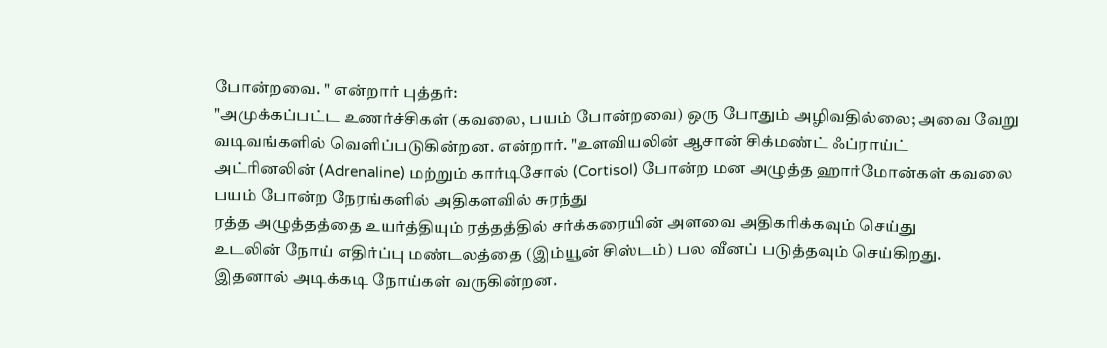போன்றவை. " என்றார் புத்தர்:
"அமுக்கப்பட்ட உணர்ச்சிகள் (கவலை, பயம் போன்றவை) ஒரு போதும் அழிவதில்லை; அவை வேறு வடிவங்களில் வெளிப்படுகின்றன. என்றார். "உளவியலின் ஆசான் சிக்மண்ட் ஃப்ராய்ட்
அட்ரினலின் (Adrenaline) மற்றும் கார்டிசோல் (Cortisol) போன்ற மன அழுத்த ஹார்மோன்கள் கவலை பயம் போன்ற நேரங்களில் அதிகளவில் சுரந்து
ரத்த அழுத்தத்தை உயர்த்தியும் ரத்தத்தில் சர்க்கரையின் அளவை அதிகரிக்கவும் செய்து
உடலின் நோய் எதிர்ப்பு மண்டலத்தை (இம்யூன் சிஸ்டம்) பல வீனப் படுத்தவும் செய்கிறது.
இதனால் அடிக்கடி நோய்கள் வருகின்றன.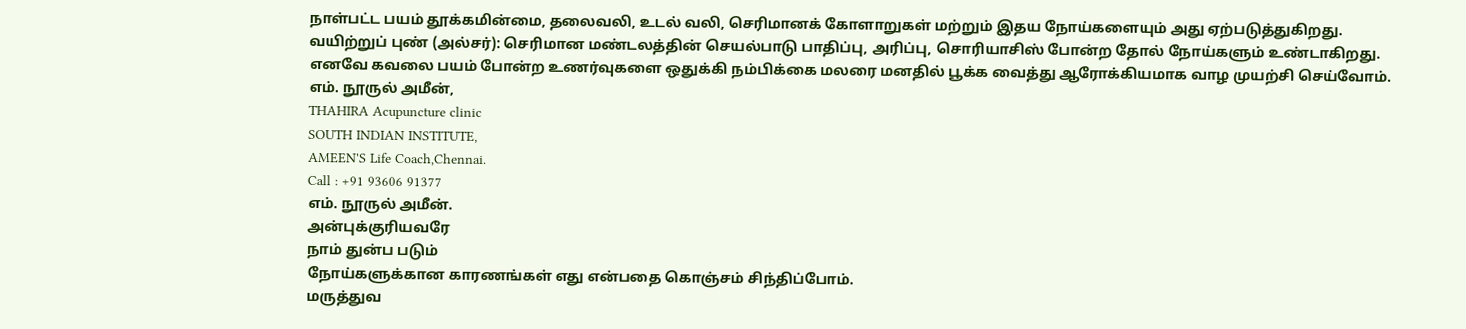நாள்பட்ட பயம் தூக்கமின்மை, தலைவலி, உடல் வலி, செரிமானக் கோளாறுகள் மற்றும் இதய நோய்களையும் அது ஏற்படுத்துகிறது.
வயிற்றுப் புண் (அல்சர்): செரிமான மண்டலத்தின் செயல்பாடு பாதிப்பு, அரிப்பு, சொரியாசிஸ் போன்ற தோல் நோய்களும் உண்டாகிறது.
எனவே கவலை பயம் போன்ற உணர்வுகளை ஒதுக்கி நம்பிக்கை மலரை மனதில் பூக்க வைத்து ஆரோக்கியமாக வாழ முயற்சி செய்வோம்.
எம். நூருல் அமீன்,
THAHIRA Acupuncture clinic
SOUTH INDIAN INSTITUTE,
AMEEN'S Life Coach,Chennai.
Call : +91 93606 91377
எம். நூருல் அமீன்.
அன்புக்குரியவரே
நாம் துன்ப படும்
நோய்களுக்கான காரணங்கள் எது என்பதை கொஞ்சம் சிந்திப்போம்.
மருத்துவ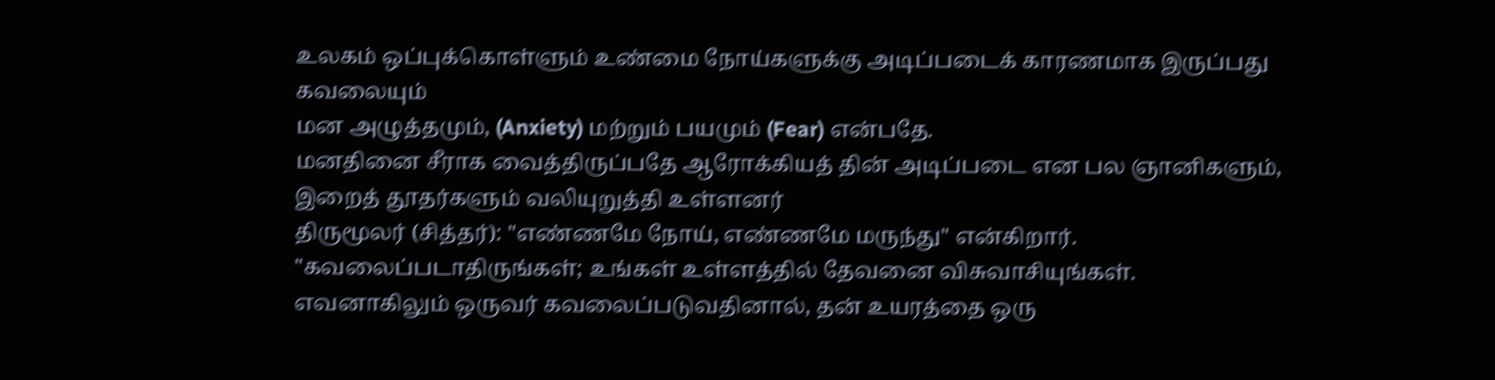உலகம் ஒப்புக்கொள்ளும் உண்மை நோய்களுக்கு அடிப்படைக் காரணமாக இருப்பது கவலையும்
மன அழுத்தமும், (Anxiety) மற்றும் பயமும் (Fear) என்பதே.
மனதினை சீராக வைத்திருப்பதே ஆரோக்கியத் தின் அடிப்படை என பல ஞானிகளும், இறைத் தூதர்களும் வலியுறுத்தி உள்ளனர்
திருமூலர் (சித்தர்): "எண்ணமே நோய், எண்ணமே மருந்து" என்கிறார்.
"கவலைப்படாதிருங்கள்; உங்கள் உள்ளத்தில் தேவனை விசுவாசியுங்கள். எவனாகிலும் ஒருவர் கவலைப்படுவதினால், தன் உயரத்தை ஒரு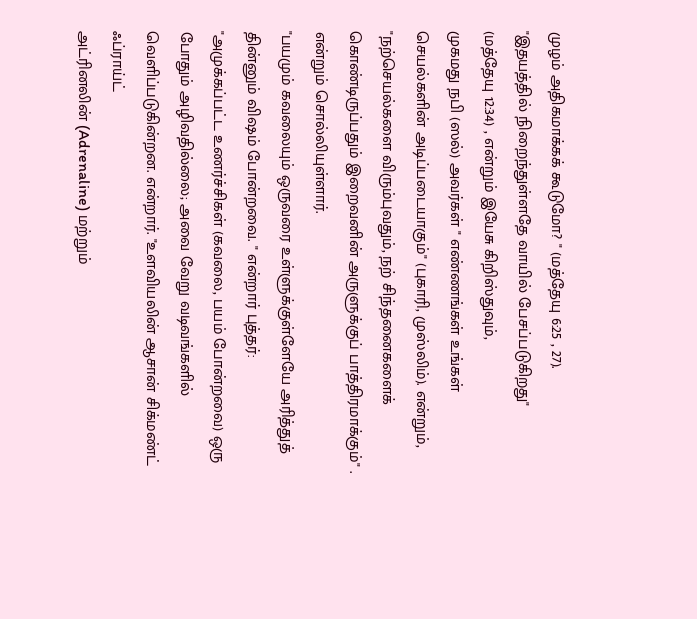முழம் அதிகமாக்கக் கூடுமோ? " (மத்தேயு 6:25 , 27).
"இதயத்தில் நிறைந்துள்ளதே வாயில் பேசப்படுகிறது"
(மத்தேயு 12:34) , என்றும் இயேசு கிறிஸ்துவும்,
முகமது நபி (ஸல்) அவர்கள் " எண்ணங்கள் உங்கள் செயல்களின் அடிப்படையாகும்" (புகாரி, முஸ்லிம்). என்றும்,
"நற்செயல்களை விரும்புவதும், நற் சிந்தனைகளைக் கொண்டிருப்பதும் இறைவனின் அருளுக்குப் பாத்திரமாக்கும்" . என்றும் சொல்லியுள்ளார்.
"பயமும் கவலையும் ஒருவரை உள்ளுக்குள்ளேயே அரித்துத் தின்னும் விஷம் போன்றவை. " என்றார் புத்தர்:
"அமுக்கப்பட்ட உணர்ச்சிகள் (கவலை, பயம் போன்றவை) ஒரு போதும் அழிவதில்லை; அவை வேறு வடிவங்களில் வெளிப்படுகின்றன. என்றார். "உளவியலின் ஆசான் சிக்மண்ட் ஃப்ராய்ட்
அட்ரினலின் (Adrenaline) மற்றும்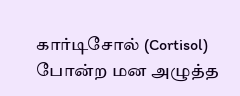கார்டிசோல் (Cortisol) போன்ற மன அழுத்த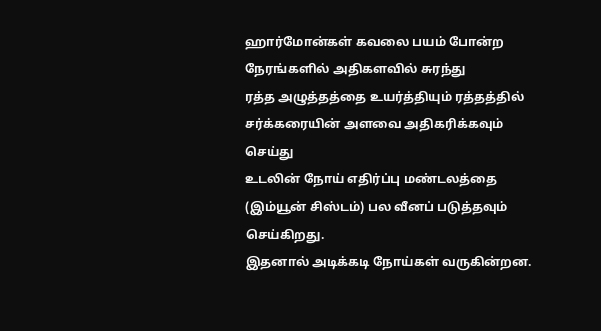ஹார்மோன்கள் கவலை பயம் போன்ற நேரங்களில் அதிகளவில் சுரந்து
ரத்த அழுத்தத்தை உயர்த்தியும் ரத்தத்தில் சர்க்கரையின் அளவை அதிகரிக்கவும் செய்து
உடலின் நோய் எதிர்ப்பு மண்டலத்தை (இம்யூன் சிஸ்டம்) பல வீனப் படுத்தவும் செய்கிறது.
இதனால் அடிக்கடி நோய்கள் வருகின்றன.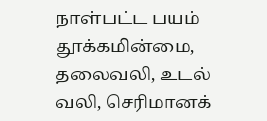நாள்பட்ட பயம் தூக்கமின்மை, தலைவலி, உடல் வலி, செரிமானக்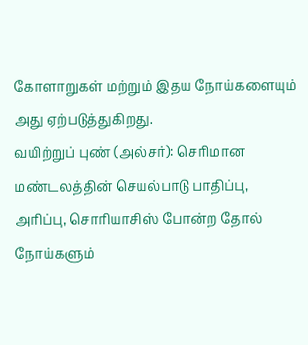கோளாறுகள் மற்றும் இதய நோய்களையும் அது ஏற்படுத்துகிறது.
வயிற்றுப் புண் (அல்சர்): செரிமான மண்டலத்தின் செயல்பாடு பாதிப்பு, அரிப்பு, சொரியாசிஸ் போன்ற தோல் நோய்களும்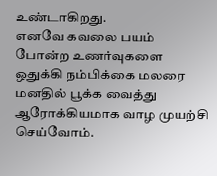உண்டாகிறது.
எனவே கவலை பயம் போன்ற உணர்வுகளை ஒதுக்கி நம்பிக்கை மலரை மனதில் பூக்க வைத்து ஆரோக்கியமாக வாழ முயற்சி செய்வோம்.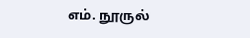எம். நூருல்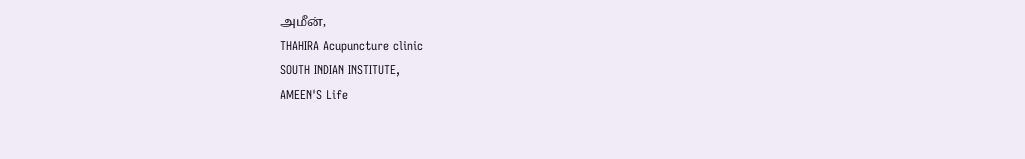அமீன்,
THAHIRA Acupuncture clinic
SOUTH INDIAN INSTITUTE,
AMEEN'S Life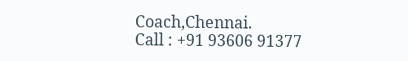Coach,Chennai.
Call : +91 93606 91377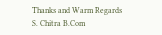Thanks and Warm Regards
S. Chitra B.Com